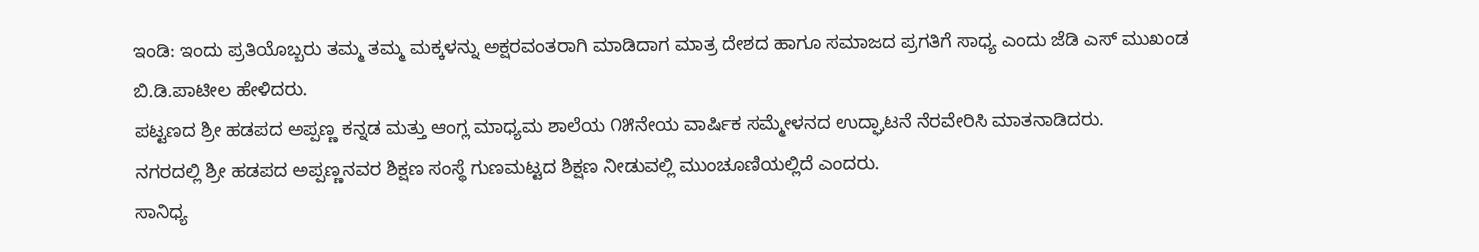ಇಂಡಿ: ಇಂದು ಪ್ರತಿಯೊಬ್ಬರು ತಮ್ಮ ತಮ್ಮ ಮಕ್ಕಳನ್ನು ಅಕ್ಷರವಂತರಾಗಿ ಮಾಡಿದಾಗ ಮಾತ್ರ ದೇಶದ ಹಾಗೂ ಸಮಾಜದ ಪ್ರಗತಿಗೆ ಸಾಧ್ಯ ಎಂದು ಜೆಡಿ ಎಸ್ ಮುಖಂಡ ಬಿ.ಡಿ.ಪಾಟೀಲ ಹೇಳಿದರು.
ಪಟ್ಟಣದ ಶ್ರೀ ಹಡಪದ ಅಪ್ಪಣ್ಣ ಕನ್ನಡ ಮತ್ತು ಆಂಗ್ಲ ಮಾಧ್ಯಮ ಶಾಲೆಯ ೧೫ನೇಯ ವಾರ್ಷಿಕ ಸಮ್ಮೇಳನದ ಉದ್ಘಾಟನೆ ನೆರವೇರಿಸಿ ಮಾತನಾಡಿದರು.
ನಗರದಲ್ಲಿ ಶ್ರೀ ಹಡಪದ ಅಪ್ಪಣ್ಣನವರ ಶಿಕ್ಷಣ ಸಂಸ್ಥೆ ಗುಣಮಟ್ಟದ ಶಿಕ್ಷಣ ನೀಡುವಲ್ಲಿ ಮುಂಚೂಣಿಯಲ್ಲಿದೆ ಎಂದರು.
ಸಾನಿಧ್ಯ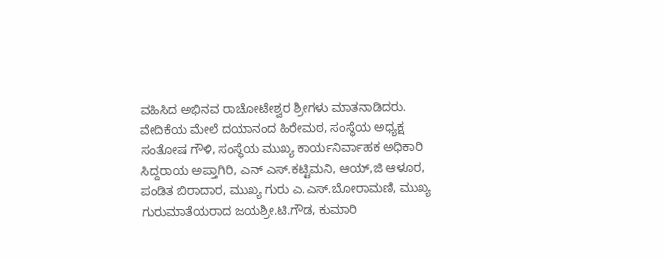ವಹಿಸಿದ ಅಭಿನವ ರಾಚೋಟೇಶ್ವರ ಶ್ರೀಗಳು ಮಾತನಾಡಿದರು.
ವೇದಿಕೆಯ ಮೇಲೆ ದಯಾನಂದ ಹಿರೇಮಠ, ಸಂಸ್ಥೆಯ ಅಧ್ಯಕ್ಷ ಸಂತೋಷ ಗೌಳಿ, ಸಂಸ್ಥೆಯ ಮುಖ್ಯ ಕಾರ್ಯನಿರ್ವಾಹಕ ಅಧಿಕಾರಿ ಸಿದ್ದರಾಯ ಅಪ್ತಾಗಿರಿ, ಎನ್ ಎಸ್.ಕಟ್ಟಿಮನಿ, ಆಯ್,ಜಿ ಆಳೂರ, ಪಂಡಿತ ಬಿರಾದಾರ, ಮುಖ್ಯ ಗುರು ಎ.ಎಸ್.ಬೋರಾಮಣಿ, ಮುಖ್ಯ ಗುರುಮಾತೆಯರಾದ ಜಯಶ್ರೀ.ಟಿ.ಗೌಡ, ಕುಮಾರಿ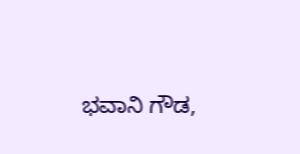ಭವಾನಿ ಗೌಡ,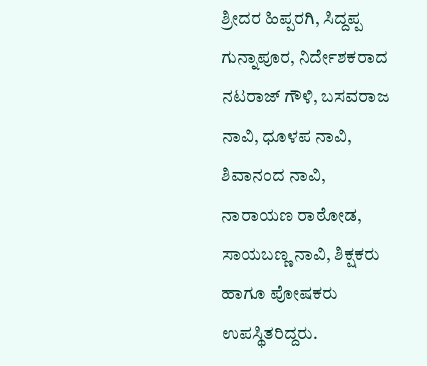ಶ್ರೀದರ ಹಿಪ್ಪರಗಿ, ಸಿದ್ದಪ್ಪ ಗುನ್ನಾಪೂರ, ನಿರ್ದೇಶಕರಾದ ನಟರಾಜ್ ಗೌಳಿ, ಬಸವರಾಜ ನಾವಿ, ಧೂಳಪ ನಾವಿ, ಶಿವಾನಂದ ನಾವಿ, ನಾರಾಯಣ ರಾಠೋಡ, ಸಾಯಬಣ್ಣ ನಾವಿ, ಶಿಕ್ಷಕರು ಹಾಗೂ ಪೋಷಕರು ಉಪಸ್ಥಿತರಿದ್ದರು.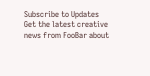Subscribe to Updates
Get the latest creative news from FooBar about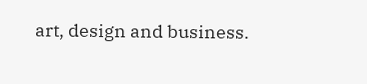art, design and business.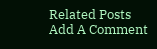Related Posts
Add A Comment